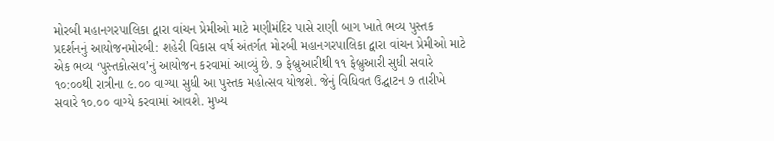મોરબી મહાનગરપાલિકા દ્વારા વાંચન પ્રેમીઓ માટે મણીમંદિર પાસે રાણી બાગ ખાતે ભવ્ય પુસ્તક પ્રદર્શનનું આયોજનમોરબી: શહેરી વિકાસ વર્ષ અંતર્ગત મોરબી મહાનગરપાલિકા દ્વારા વાંચન પ્રેમીઓ માટે એક ભવ્ય ‘પુસ્તકોત્સવ’નું આયોજન કરવામાં આવ્યું છે. ૭ ફેબ્રુઆરીથી ૧૧ ફેબ્રુઆરી સુધી સવારે ૧૦:૦૦થી રાત્રીના ૯.૦૦ વાગ્યા સુધી આ પુસ્તક મહોત્સવ યોજશે. જેનું વિધિવત ઉદ્ઘાટન ૭ તારીખે સવારે ૧૦.૦૦ વાગ્યે કરવામાં આવશે. મુખ્ય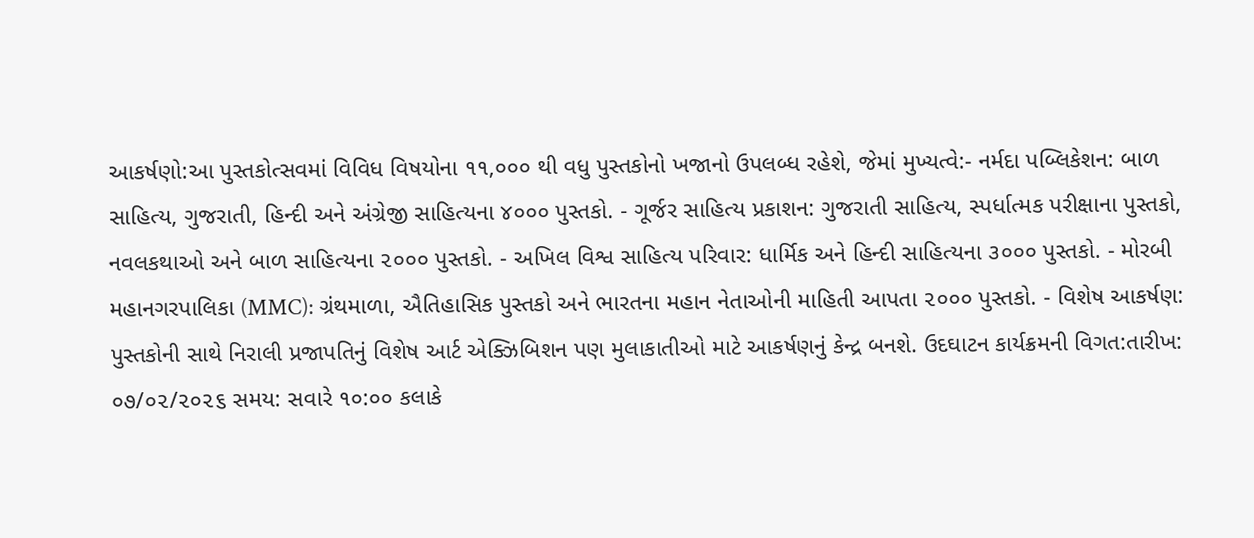આકર્ષણો:આ પુસ્તકોત્સવમાં વિવિધ વિષયોના ૧૧,૦૦૦ થી વધુ પુસ્તકોનો ખજાનો ઉપલબ્ધ રહેશે, જેમાં મુખ્યત્વે:- નર્મદા પબ્લિકેશન: બાળ સાહિત્ય, ગુજરાતી, હિન્દી અને અંગ્રેજી સાહિત્યના ૪૦૦૦ પુસ્તકો. - ગૂર્જર સાહિત્ય પ્રકાશન: ગુજરાતી સાહિત્ય, સ્પર્ધાત્મક પરીક્ષાના પુસ્તકો, નવલકથાઓ અને બાળ સાહિત્યના ૨૦૦૦ પુસ્તકો. - અખિલ વિશ્વ સાહિત્ય પરિવાર: ધાર્મિક અને હિન્દી સાહિત્યના ૩૦૦૦ પુસ્તકો. - મોરબી મહાનગરપાલિકા (MMC): ગ્રંથમાળા, ઐતિહાસિક પુસ્તકો અને ભારતના મહાન નેતાઓની માહિતી આપતા ૨૦૦૦ પુસ્તકો. - વિશેષ આકર્ષણ: પુસ્તકોની સાથે નિરાલી પ્રજાપતિનું વિશેષ આર્ટ એક્ઝિબિશન પણ મુલાકાતીઓ માટે આકર્ષણનું કેન્દ્ર બનશે. ઉદઘાટન કાર્યક્રમની વિગત:તારીખ: ૦૭/૦૨/૨૦૨૬ સમય: સવારે ૧૦:૦૦ કલાકે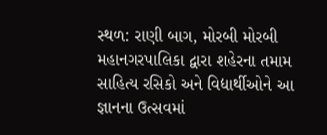સ્થળ: રાણી બાગ, મોરબી મોરબી મહાનગરપાલિકા દ્વારા શહેરના તમામ સાહિત્ય રસિકો અને વિદ્યાર્થીઓને આ જ્ઞાનના ઉત્સવમાં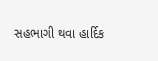સહભાગી થવા હાર્દિક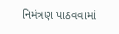નિમંત્રણ પાઠવવામાં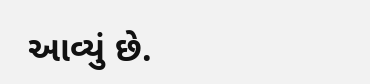આવ્યું છે.